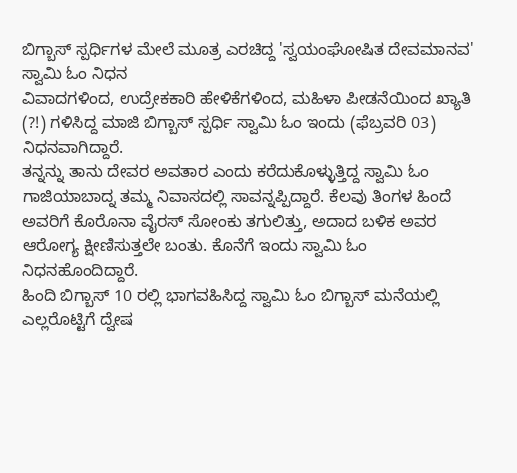ಬಿಗ್ಬಾಸ್ ಸ್ಪರ್ಧಿಗಳ ಮೇಲೆ ಮೂತ್ರ ಎರಚಿದ್ದ 'ಸ್ವಯಂಘೋಷಿತ ದೇವಮಾನವ' ಸ್ವಾಮಿ ಓಂ ನಿಧನ
ವಿವಾದಗಳಿಂದ, ಉದ್ರೇಕಕಾರಿ ಹೇಳಿಕೆಗಳಿಂದ, ಮಹಿಳಾ ಪೀಡನೆಯಿಂದ ಖ್ಯಾತಿ (?!) ಗಳಿಸಿದ್ದ ಮಾಜಿ ಬಿಗ್ಬಾಸ್ ಸ್ಪರ್ಧಿ ಸ್ವಾಮಿ ಓಂ ಇಂದು (ಫೆಬ್ರವರಿ 03) ನಿಧನವಾಗಿದ್ದಾರೆ.
ತನ್ನನ್ನು ತಾನು ದೇವರ ಅವತಾರ ಎಂದು ಕರೆದುಕೊಳ್ಳುತ್ತಿದ್ದ ಸ್ವಾಮಿ ಓಂ ಗಾಜಿಯಾಬಾದ್ನ ತಮ್ಮ ನಿವಾಸದಲ್ಲಿ ಸಾವನ್ನಪ್ಪಿದ್ದಾರೆ. ಕೆಲವು ತಿಂಗಳ ಹಿಂದೆ ಅವರಿಗೆ ಕೊರೊನಾ ವೈರಸ್ ಸೋಂಕು ತಗುಲಿತ್ತು, ಅದಾದ ಬಳಿಕ ಅವರ ಆರೋಗ್ಯ ಕ್ಷೀಣಿಸುತ್ತಲೇ ಬಂತು. ಕೊನೆಗೆ ಇಂದು ಸ್ವಾಮಿ ಓಂ ನಿಧನಹೊಂದಿದ್ದಾರೆ.
ಹಿಂದಿ ಬಿಗ್ಬಾಸ್ 10 ರಲ್ಲಿ ಭಾಗವಹಿಸಿದ್ದ ಸ್ವಾಮಿ ಓಂ ಬಿಗ್ಬಾಸ್ ಮನೆಯಲ್ಲಿ ಎಲ್ಲರೊಟ್ಟಿಗೆ ದ್ವೇಷ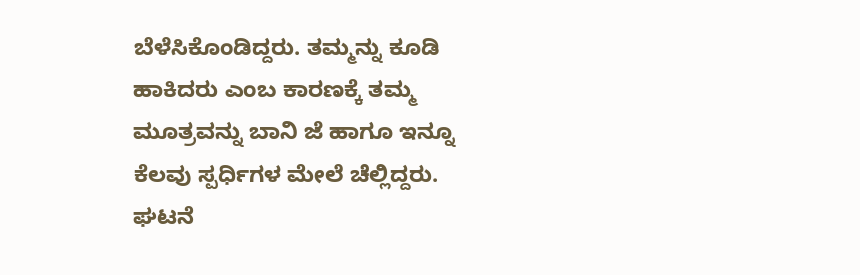ಬೆಳೆಸಿಕೊಂಡಿದ್ದರು. ತಮ್ಮನ್ನು ಕೂಡಿ ಹಾಕಿದರು ಎಂಬ ಕಾರಣಕ್ಕೆ ತಮ್ಮ ಮೂತ್ರವನ್ನು ಬಾನಿ ಜೆ ಹಾಗೂ ಇನ್ನೂ ಕೆಲವು ಸ್ಪರ್ಧಿಗಳ ಮೇಲೆ ಚೆಲ್ಲಿದ್ದರು. ಘಟನೆ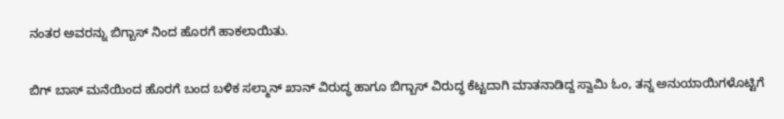ನಂತರ ಅವರನ್ನು ಬಿಗ್ಬಾಸ್ ನಿಂದ ಹೊರಗೆ ಹಾಕಲಾಯಿತು.

ಬಿಗ್ ಬಾಸ್ ಮನೆಯಿಂದ ಹೊರಗೆ ಬಂದ ಬಳಿಕ ಸಲ್ಮಾನ್ ಖಾನ್ ವಿರುದ್ಧ ಹಾಗೂ ಬಿಗ್ಬಾಸ್ ವಿರುದ್ಧ ಕೆಟ್ಟದಾಗಿ ಮಾತನಾಡಿದ್ದ ಸ್ವಾಮಿ ಓಂ, ತನ್ನ ಅನುಯಾಯಿಗಳೊಟ್ಟಿಗೆ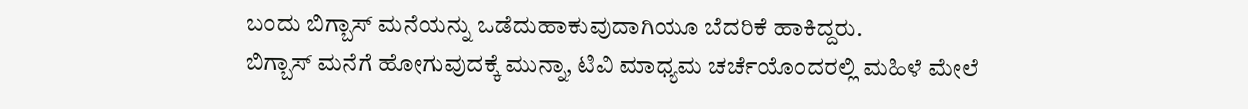ಬಂದು ಬಿಗ್ಬಾಸ್ ಮನೆಯನ್ನು ಒಡೆದುಹಾಕುವುದಾಗಿಯೂ ಬೆದರಿಕೆ ಹಾಕಿದ್ದರು.
ಬಿಗ್ಬಾಸ್ ಮನೆಗೆ ಹೋಗುವುದಕ್ಕೆ ಮುನ್ನಾ, ಟಿವಿ ಮಾಧ್ಯಮ ಚರ್ಚೆಯೊಂದರಲ್ಲಿ ಮಹಿಳೆ ಮೇಲೆ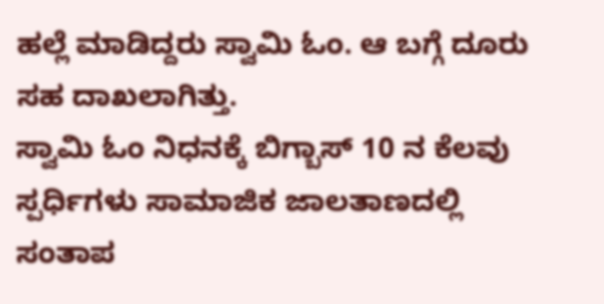ಹಲ್ಲೆ ಮಾಡಿದ್ದರು ಸ್ವಾಮಿ ಓಂ. ಆ ಬಗ್ಗೆ ದೂರು ಸಹ ದಾಖಲಾಗಿತ್ತು.
ಸ್ವಾಮಿ ಓಂ ನಿಧನಕ್ಕೆ ಬಿಗ್ಬಾಸ್ 10 ನ ಕೆಲವು ಸ್ಪರ್ಧಿಗಳು ಸಾಮಾಜಿಕ ಜಾಲತಾಣದಲ್ಲಿ ಸಂತಾಪ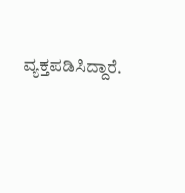ವ್ಯಕ್ತಪಡಿಸಿದ್ದಾರೆ.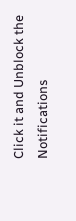Click it and Unblock the Notifications